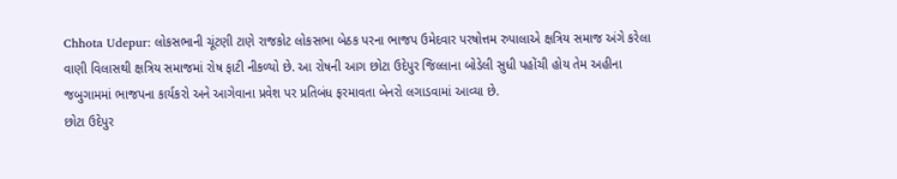Chhota Udepur: લોકસભાની ચૂંટણી ટાણે રાજકોટ લોકસભા બેઠક પરના ભાજપ ઉમેદવાર પરષોત્તમ રુપાલાએ ક્ષત્રિય સમાજ અંગે કરેલા વાણી વિલાસથી ક્ષત્રિય સમાજમાં રોષ ફાટી નીકળ્યો છે. આ રોષની આગ છોટા ઉદેપુર જિલ્લાના બોડેલી સુધી પહોંચી હોય તેમ અહીના જબુગામમાં ભાજપના કાર્યકરો અને આગેવાના પ્રવેશ પર પ્રતિબંધ ફરમાવતા બેનરો લગાડવામાં આવ્યા છે.
છોટા ઉદેપુર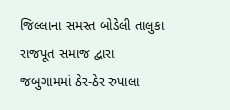જિલ્લાના સમસ્ત બોડેલી તાલુકા રાજપૂત સમાજ દ્વારા જબુગામમાં ઠેર-ઠેર રુપાલા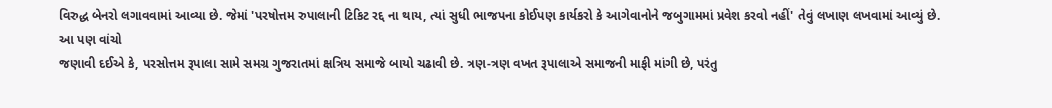વિરુદ્ધ બેનરો લગાવવામાં આવ્યા છે. જેમાં 'પરષોત્તમ રુપાલાની ટિકિટ રદ્દ ના થાય, ત્યાં સુધી ભાજપના કોઈપણ કાર્યકરો કે આગેવાનોને જબુગામમાં પ્રવેશ કરવો નહીં' તેવું લખાણ લખવામાં આવ્યું છે.
આ પણ વાંચો
જણાવી દઈએ કે, પરસોત્તમ રૂપાલા સામે સમગ્ર ગુજરાતમાં ક્ષત્રિય સમાજે બાયો ચઢાવી છે. ત્રણ-ત્રણ વખત રૂપાલાએ સમાજની માફી માંગી છે, પરંતુ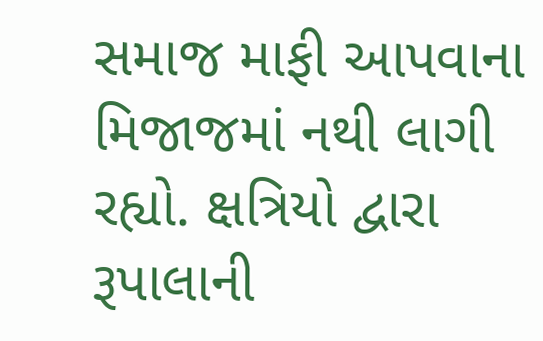સમાજ માફી આપવાના મિજાજમાં નથી લાગી રહ્યો. ક્ષત્રિયો દ્વારા રૂપાલાની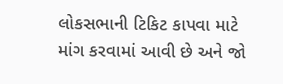લોકસભાની ટિકિટ કાપવા માટે માંગ કરવામાં આવી છે અને જો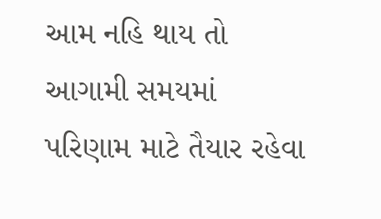આમ નહિ થાય તો આગામી સમયમાં પરિણામ માટે તૈયાર રહેવા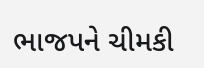ભાજપને ચીમકી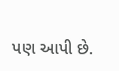પણ આપી છે.